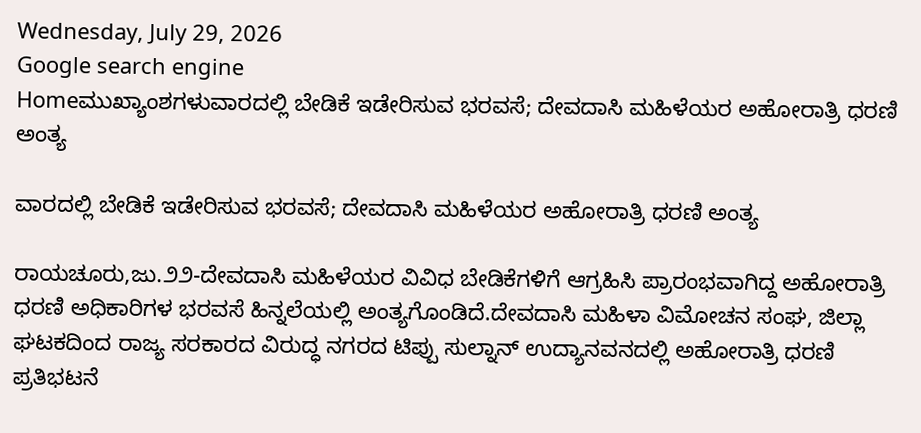Wednesday, July 29, 2026
Google search engine
Homeಮುಖ್ಯಾಂಶಗಳುವಾರದಲ್ಲಿ ಬೇಡಿಕೆ ಇಡೇರಿಸುವ ಭರವಸೆ; ದೇವದಾಸಿ ಮಹಿಳೆಯರ ಅಹೋರಾತ್ರಿ ಧರಣಿ ಅಂತ್ಯ

ವಾರದಲ್ಲಿ ಬೇಡಿಕೆ ಇಡೇರಿಸುವ ಭರವಸೆ; ದೇವದಾಸಿ ಮಹಿಳೆಯರ ಅಹೋರಾತ್ರಿ ಧರಣಿ ಅಂತ್ಯ

ರಾಯಚೂರು,ಜು.೨೨-ದೇವದಾಸಿ ಮಹಿಳೆಯರ ವಿವಿಧ ಬೇಡಿಕೆಗಳಿಗೆ ಆಗ್ರಹಿಸಿ ಪ್ರಾರಂಭವಾಗಿದ್ದ ಅಹೋರಾತ್ರಿ ಧರಣಿ ಅಧಿಕಾರಿಗಳ ಭರವಸೆ ಹಿನ್ನಲೆಯಲ್ಲಿ ಅಂತ್ಯಗೊಂಡಿದೆ.ದೇವದಾಸಿ ಮಹಿಳಾ ವಿಮೋಚನ ಸಂಘ, ಜಿಲ್ಲಾ ಘಟಕದಿಂದ ರಾಜ್ಯ ಸರಕಾರದ ವಿರುದ್ಧ ನಗರದ ಟಿಪ್ಪು ಸುಲ್ನಾನ್ ಉದ್ಯಾನವನದಲ್ಲಿ ಅಹೋರಾತ್ರಿ ಧರಣಿ ಪ್ರತಿಭಟನೆ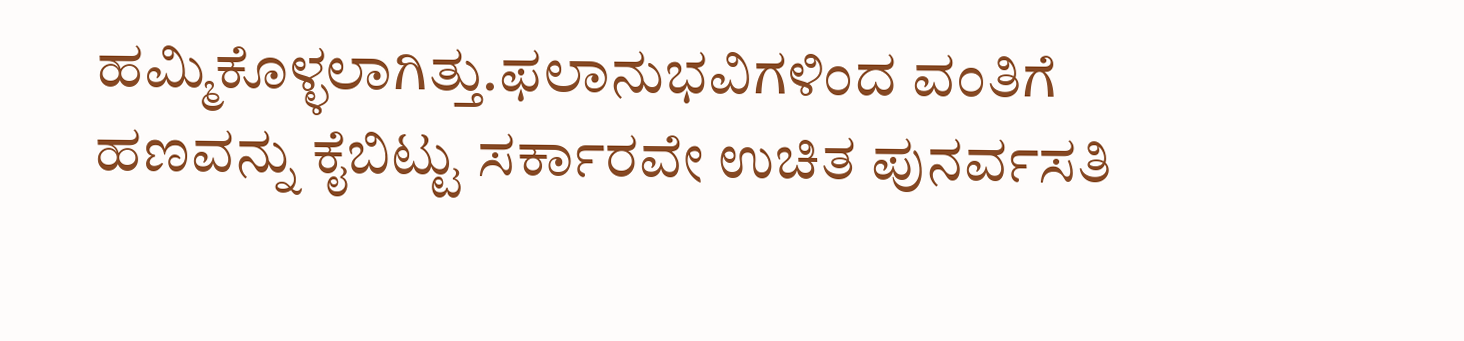ಹಮ್ಮಿಕೊಳ್ಳಲಾಗಿತ್ತು.ಫಲಾನುಭವಿಗಳಿಂದ ವಂತಿಗೆ ಹಣವನ್ನು ಕೈಬಿಟ್ಟು ಸರ್ಕಾರವೇ ಉಚಿತ ಪುನರ್ವಸತಿ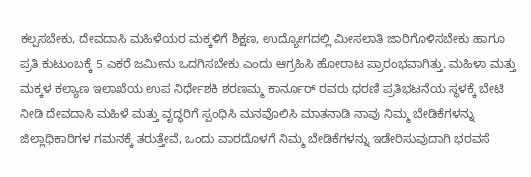ಕಲ್ಪಸಬೇಕು, ದೇವದಾಸಿ ಮಹಿಳೆಯರ ಮಕ್ಕಳಿಗೆ ಶಿಕ್ಷಣ, ಉದ್ಯೋಗದಲ್ಲಿ ಮೀಸಲಾತಿ ಜಾರಿಗೊಳಿಸಬೇಕು ಹಾಗೂ ಪ್ರತಿ ಕುಟುಂಬಕ್ಕೆ 5 ಎಕರೆ ಜಮೀನು ಒದಗಿಸಬೇಕು ಎಂದು ಆಗ್ರಹಿಸಿ ಹೋರಾಟ ಪ್ರಾರಂಭವಾಗಿತ್ತು. ಮಹಿಳಾ ಮತ್ತು ಮಕ್ಕಳ ಕಲ್ಯಾಣ ಇಲಾಖೆಯ ಉಪ ನಿರ್ಧೇಶಕಿ ಶರಣಮ್ಮ ಕಾರ್ನೂರ್ ರವರು ಧರಣಿ ಪ್ರತಿಭಟನೆಯ ಸ್ಥಳಕ್ಕೆ ಬೇಟಿ ನೀಡಿ ದೇವದಾಸಿ ಮಹಿಳೆ ಮತ್ತು ವೃದ್ಧರಿಗೆ ಸ್ಪಂಧಿಸಿ ಮನವೊಲಿಸಿ ಮಾತನಾಡಿ ನಾವು ನಿಮ್ಮ ಬೇಡಿಕೆಗಳನ್ನು ಜಿಲ್ಲಾಧಿಕಾರಿಗಳ ಗಮನಕ್ಕೆ ತರುತ್ತೇವೆ, ಒಂದು ವಾರದೊಳಗೆ ನಿಮ್ಮ ಬೇಡಿಕೆಗಳನ್ನು ಇಡೇರಿಸುವುದಾಗಿ ಭರವಸೆ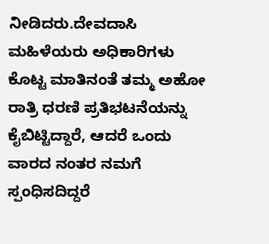ನೀಡಿದರು.ದೇವದಾಸಿ ಮಹಿಳೆಯರು ಅಧಿಕಾರಿಗಳು ಕೊಟ್ಟ ಮಾತಿನಂತೆ ತಮ್ಮ ಅಹೋ ರಾತ್ರಿ ಧರಣಿ ಪ್ರತಿಭಟನೆಯನ್ನು ಕೈಬಿಟ್ಟಿದ್ದಾರೆ, ಆದರೆ ಒಂದು ವಾರದ ನಂತರ ನಮಗೆ ಸ್ಪಂಧಿಸದಿದ್ದರೆ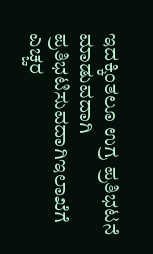ಇದಕ್ಕಿಂತಲೂ ಉಗ್ರ ಪ್ರತಿಭಟನೆ ಮಾಡುವದಾಗಿ ಪ್ರತಿಭಟಿಸುವದಾಗಿಇಲಾಖೆಗೆ ಎಚ್ಚರ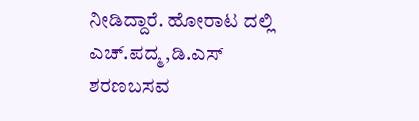ನೀಡಿದ್ದಾರೆ. ಹೋರಾಟ ದಲ್ಲಿ ಎಚ್.ಪದ್ಮ,ಡಿ.ಎಸ್ ಶರಣಬಸವ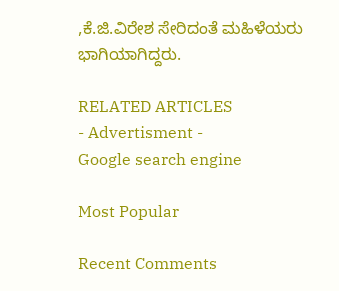,ಕೆ‌.ಜಿ.ವಿರೇಶ ಸೇರಿದಂತೆ ಮಹಿಳೆಯರು ಭಾಗಿಯಾಗಿದ್ದರು.

RELATED ARTICLES
- Advertisment -
Google search engine

Most Popular

Recent Comments